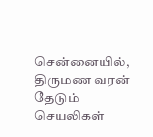சென்னையில், திருமண வரன் தேடும் செயலிகள்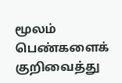மூலம் பெண்களைக் குறிவைத்து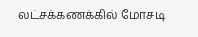லட்சக்கணக்கில் மோசடி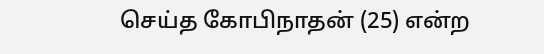செய்த கோபிநாதன் (25) என்ற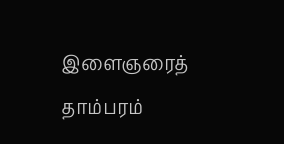இளைஞரைத் தாம்பரம்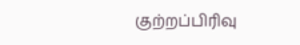குற்றப்பிரிவு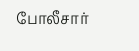போலீசார்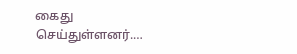கைது செய்துள்ளனர்.…